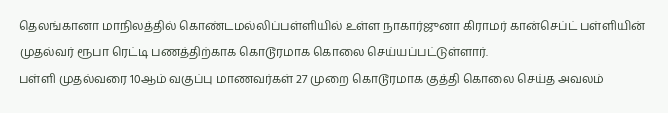தெலங்கானா மாநிலத்தில் கொண்டமல்லிப்பள்ளியில் உள்ள நாகார்ஜுனா கிராமர் கான்செப்ட் பள்ளியின் முதல்வர் ரூபா ரெட்டி பணத்திற்காக கொடூரமாக கொலை செய்யப்பட்டுள்ளார்.
பள்ளி முதல்வரை 10ஆம் வகுப்பு மாணவர்கள் 27 முறை கொடூரமாக குத்தி கொலை செய்த அவலம்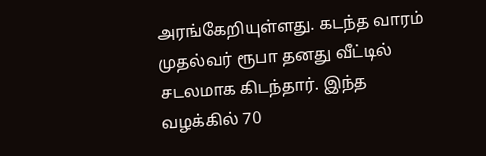அரங்கேறியுள்ளது. கடந்த வாரம் முதல்வர் ரூபா தனது வீட்டில் சடலமாக கிடந்தார். இந்த வழக்கில் 70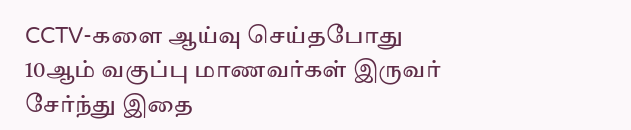CCTV-களை ஆய்வு செய்தபோது 10ஆம் வகுப்பு மாணவர்கள் இருவர் சேர்ந்து இதை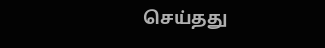செய்தது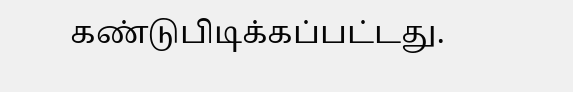கண்டுபிடிக்கப்பட்டது.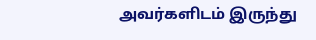அவர்களிடம் இருந்து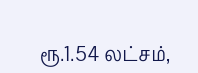ரூ.1.54 லட்சம்,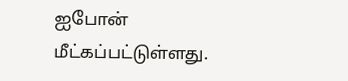ஐபோன் மீட்கப்பட்டுள்ளது.